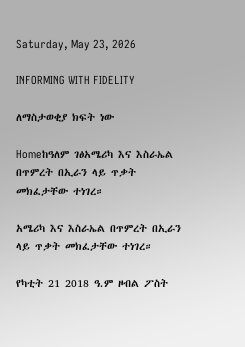Saturday, May 23, 2026

INFORMING WITH FIDELITY

ለማስታወቂያ ክፍት ነው

Homeከዓለም ገፅአሜሪካ እና እስራኤል በጥምረት በኢራን ላይ ጥቃት መክፈታቸው ተነገረ።

አሜሪካ እና እስራኤል በጥምረት በኢራን ላይ ጥቃት መክፈታቸው ተነገረ።

የካቲት 21 2018 ዓ.ም ዞብል ፖስት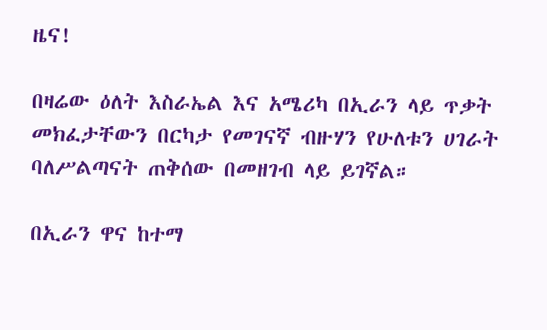ዜና!

በዛሬው ዕለት እስራኤል እና አሜሪካ በኢራን ላይ ጥቃት መክፈታቸውን በርካታ የመገናኛ ብዙሃን የሁለቱን ሀገራት ባለሥልጣናት ጠቅሰው በመዘገብ ላይ ይገኛል።

በኢራን ዋና ከተማ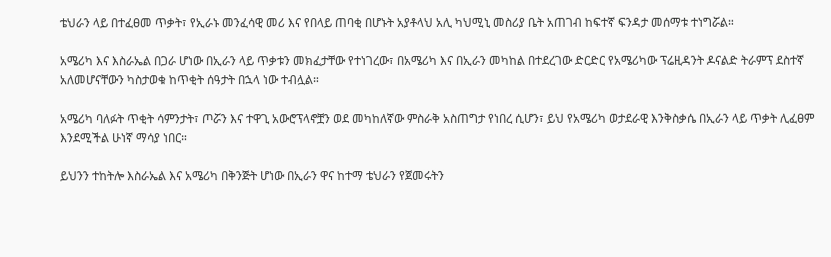ቴህራን ላይ በተፈፀመ ጥቃት፣ የኢራኑ መንፈሳዊ መሪ እና የበላይ ጠባቂ በሆኑት አያቶላህ አሊ ካህሚኒ መስሪያ ቤት አጠገብ ከፍተኛ ፍንዳታ መሰማቱ ተነግሯል።

አሜሪካ እና እስራኤል በጋራ ሆነው በኢራን ላይ ጥቃቱን መክፈታቸው የተነገረው፣ በአሜሪካ እና በኢራን መካከል በተደረገው ድርድር የአሜሪካው ፕሬዚዳንት ዶናልድ ትራምፕ ደስተኛ አለመሆናቸውን ካስታወቁ ከጥቂት ሰዓታት በኋላ ነው ተብሏል።

አሜሪካ ባለፉት ጥቂት ሳምንታት፣ ጦሯን እና ተዋጊ አውሮፕላኖቿን ወደ መካከለኛው ምስራቅ አስጠግታ የነበረ ሲሆን፣ ይህ የአሜሪካ ወታደራዊ እንቅስቃሴ በኢራን ላይ ጥቃት ሊፈፀም እንደሚችል ሁነኛ ማሳያ ነበር።

ይህንን ተከትሎ እስራኤል እና አሜሪካ በቅንጅት ሆነው በኢራን ዋና ከተማ ቴህራን የጀመሩትን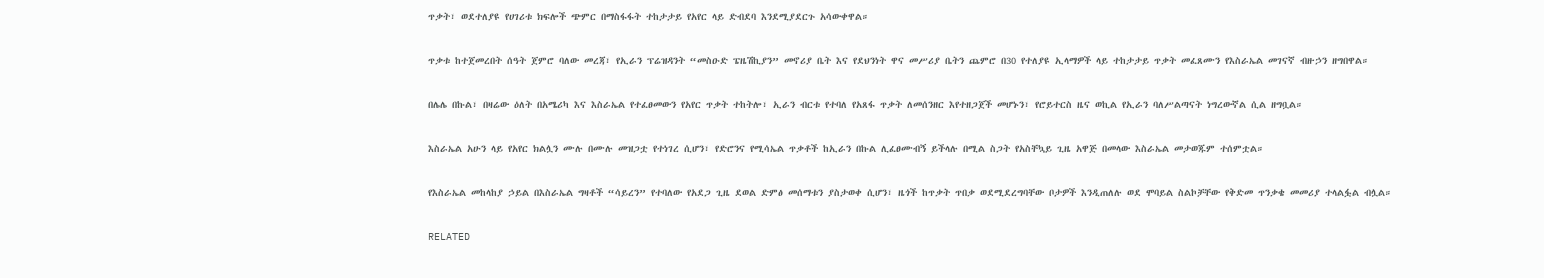ጥቃት፣ ወደተለያዩ የሀገሪቱ ክፍሎች ጭምር በማስፋፋት ተከታታይ የአየር ላይ ድብደባ እንደሚያደርጉ አሳውቀዋል።

ጥቃቱ ከተጀመረበት ሰዓት ጀምሮ ባለው መረጃ፣ የኢራን ፕሬዝዳንት “መስዑድ ፔዜሽኪያን” መኖሪያ ቤት እና የደህንነት ዋና መሥሪያ ቤትን ጨምሮ በ30 የተለያዩ ኢላማዎች ላይ ተከታታይ ጥቃት መፈጸሙን የእስራኤል መገናኛ ብዙኃን ዘግበዋል።

በሌሌ በኩል፣ በዛሬው ዕለት በአሜሪካ እና እስራኤል የተፈፀመውን የአየር ጥቃት ተከትሎ፣ ኢራን ብርቱ የተባለ የአጸፋ ጥቃት ለመሰንዘር እየተዘጋጀች መሆኑን፣ የሮይተርስ ዜና ወኪል የኢራን ባለሥልጣናት ነግረውኛል ሲል ዘግቧል።

እስራኤል አሁን ላይ የአየር ክልሏን ሙሉ በሙሉ መዝጋቷ የተነገረ ሲሆን፣ የድሮንና የሚሳኤል ጥቃቶች ከኢራን በኩል ሊፈፀሙብኝ ይችላሉ በሚል ስጋት የአስቸኳይ ጊዜ አዋጅ በመላው እስራኤል መታወጁም ተሰምቷል።

የእስራኤል መከላከያ ኃይል በእስራኤል ግዛቶች “ሳይረን” የተባለው የአደጋ ጊዜ ደወል ድምፅ መሰማቱን ያስታወቀ ሲሆን፣ ዜጎች ከጥቃት ጥበቃ ወደሚደረግባቸው ቦታዎች እንዲጠለሉ ወደ ሞባይል ስልኮቻቸው የቅድመ ጥንቃቄ መመሪያ ተላልፏል ብሏል።

RELATED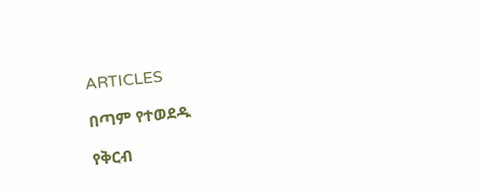ARTICLES

በጣም የተወደዱ

የቅርብ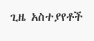ጊዜ አስተያየቶች